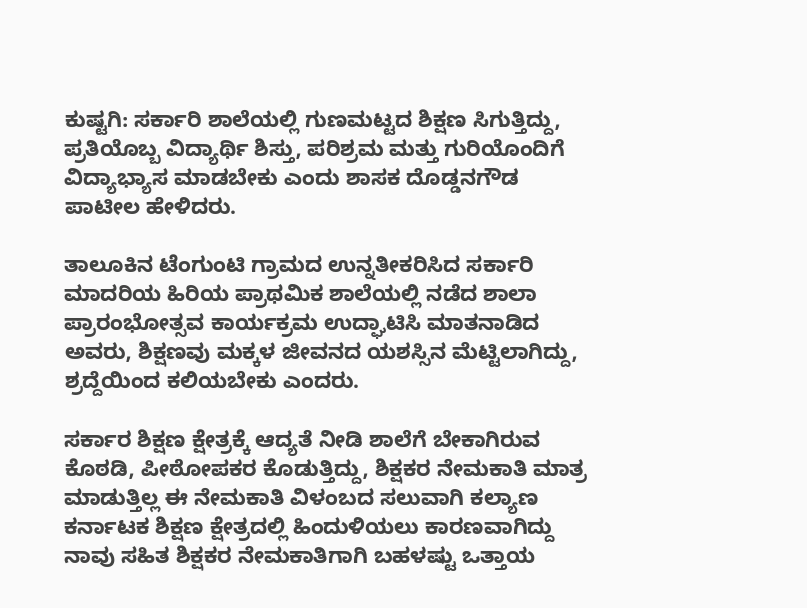ಕುಷ್ಟಗಿ: ಸರ್ಕಾರಿ ಶಾಲೆಯಲ್ಲಿ ಗುಣಮಟ್ಟದ ಶಿಕ್ಷಣ ಸಿಗುತ್ತಿದ್ದು, ಪ್ರತಿಯೊಬ್ಬ ವಿದ್ಯಾರ್ಥಿ ಶಿಸ್ತು, ಪರಿಶ್ರಮ ಮತ್ತು ಗುರಿಯೊಂದಿಗೆ ವಿದ್ಯಾಭ್ಯಾಸ ಮಾಡಬೇಕು ಎಂದು ಶಾಸಕ ದೊಡ್ಡನಗೌಡ ಪಾಟೀಲ ಹೇಳಿದರು.

ತಾಲೂಕಿನ ಟೆಂಗುಂಟಿ ಗ್ರಾಮದ ಉನ್ನತೀಕರಿಸಿದ ಸರ್ಕಾರಿ ಮಾದರಿಯ ಹಿರಿಯ ಪ್ರಾಥಮಿಕ ಶಾಲೆಯಲ್ಲಿ ನಡೆದ ಶಾಲಾ ಪ್ರಾರಂಭೋತ್ಸವ ಕಾರ್ಯಕ್ರಮ ಉದ್ಘಾಟಿಸಿ ಮಾತನಾಡಿದ ಅವರು, ಶಿಕ್ಷಣವು ಮಕ್ಕಳ ಜೀವನದ ಯಶಸ್ಸಿನ ಮೆಟ್ಟಿಲಾಗಿದ್ದು, ಶ್ರದ್ದೆಯಿಂದ ಕಲಿಯಬೇಕು ಎಂದರು.

ಸರ್ಕಾರ ಶಿಕ್ಷಣ ಕ್ಷೇತ್ರಕ್ಕೆ ಆದ್ಯತೆ ನೀಡಿ ಶಾಲೆಗೆ ಬೇಕಾಗಿರುವ ಕೊಠಡಿ, ಪೀಠೋಪಕರ ಕೊಡುತ್ತಿದ್ದು, ಶಿಕ್ಷಕರ ನೇಮಕಾತಿ ಮಾತ್ರ ಮಾಡುತ್ತಿಲ್ಲ ಈ ನೇಮಕಾತಿ ವಿಳಂಬದ ಸಲುವಾಗಿ ಕಲ್ಯಾಣ ಕರ್ನಾಟಕ ಶಿಕ್ಷಣ ಕ್ಷೇತ್ರದಲ್ಲಿ ಹಿಂದುಳಿಯಲು ಕಾರಣವಾಗಿದ್ದು ನಾವು ಸಹಿತ ಶಿಕ್ಷಕರ ನೇಮಕಾತಿಗಾಗಿ ಬಹಳಷ್ಟು ಒತ್ತಾಯ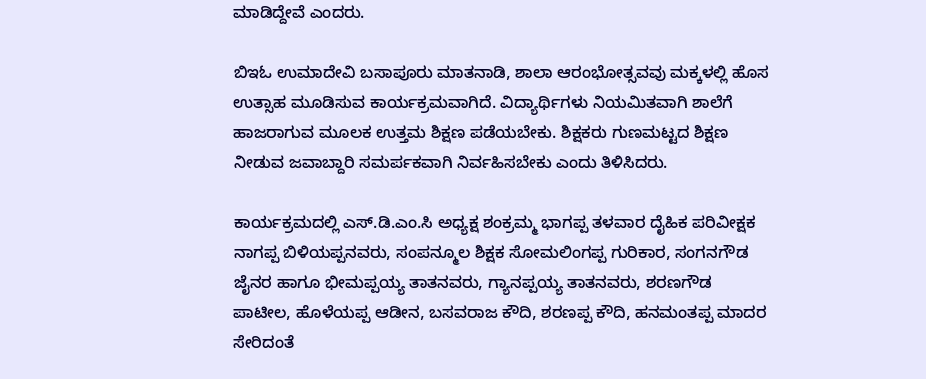ಮಾಡಿದ್ದೇವೆ ಎಂದರು.

ಬಿಇಓ ಉಮಾದೇವಿ ಬಸಾಪೂರು ಮಾತನಾಡಿ, ಶಾಲಾ ಆರಂಭೋತ್ಸವವು ಮಕ್ಕಳಲ್ಲಿ ಹೊಸ ಉತ್ಸಾಹ ಮೂಡಿಸುವ ಕಾರ್ಯಕ್ರಮವಾಗಿದೆ. ವಿದ್ಯಾರ್ಥಿಗಳು ನಿಯಮಿತವಾಗಿ ಶಾಲೆಗೆ ಹಾಜರಾಗುವ ಮೂಲಕ ಉತ್ತಮ ಶಿಕ್ಷಣ ಪಡೆಯಬೇಕು. ಶಿಕ್ಷಕರು ಗುಣಮಟ್ಟದ ಶಿಕ್ಷಣ ನೀಡುವ ಜವಾಬ್ದಾರಿ ಸಮರ್ಪಕವಾಗಿ ನಿರ್ವಹಿಸಬೇಕು ಎಂದು ತಿಳಿಸಿದರು.

ಕಾರ್ಯಕ್ರಮದಲ್ಲಿ ಎಸ್.ಡಿ.ಎಂ.ಸಿ ಅಧ್ಯಕ್ಷ ಶಂಕ್ರಮ್ಮ ಭಾಗಪ್ಪ ತಳವಾರ ದೈಹಿಕ ಪರಿವೀಕ್ಷಕ ನಾಗಪ್ಪ ಬಿಳಿಯಪ್ಪನವರು, ಸಂಪನ್ಮೂಲ ಶಿಕ್ಷಕ ಸೋಮಲಿಂಗಪ್ಪ ಗುರಿಕಾರ, ಸಂಗನಗೌಡ ಜೈನರ ಹಾಗೂ ಭೀಮಪ್ಪಯ್ಯ ತಾತನವರು, ಗ್ಯಾನಪ್ಪಯ್ಯ ತಾತನವರು, ಶರಣಗೌಡ ಪಾಟೀಲ, ಹೊಳೆಯಪ್ಪ ಆಡೀನ, ಬಸವರಾಜ ಕೌದಿ, ಶರಣಪ್ಪ ಕೌದಿ, ಹನಮಂತಪ್ಪ ಮಾದರ ಸೇರಿದಂತೆ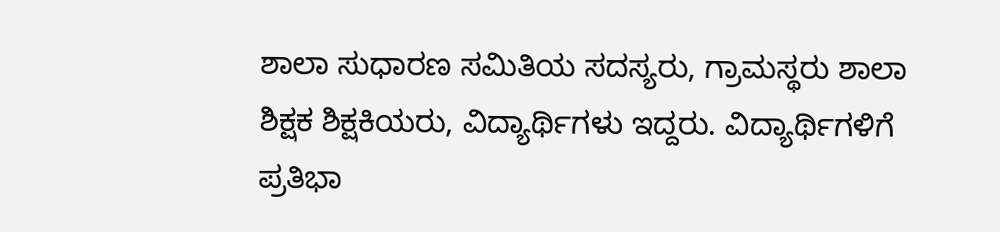ಶಾಲಾ ಸುಧಾರಣ ಸಮಿತಿಯ ಸದಸ್ಯರು, ಗ್ರಾಮಸ್ಥರು ಶಾಲಾ ಶಿಕ್ಷಕ ಶಿಕ್ಷಕಿಯರು, ವಿದ್ಯಾರ್ಥಿಗಳು ಇದ್ದರು. ವಿದ್ಯಾರ್ಥಿಗಳಿಗೆ ಪ್ರತಿಭಾ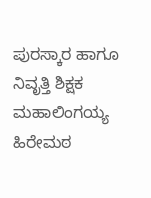ಪುರಸ್ಕಾರ ಹಾಗೂ ನಿವೃತ್ತಿ ಶಿಕ್ಷಕ ಮಹಾಲಿಂಗಯ್ಯ ಹಿರೇಮಠ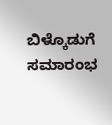ಬಿಳ್ಕೊಡುಗೆ ಸಮಾರಂಭ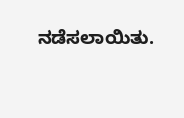ನಡೆಸಲಾಯಿತು.